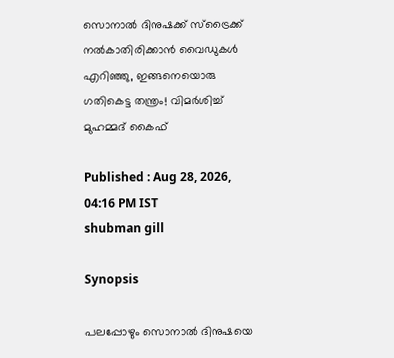സൊനാല്‍ ദിനുഷക്ക്‌ സ്‌ട്രൈക്ക്‌ നല്‍കാതിരിക്കാന്‍ വൈഡുകള്‍ എറിഞ്ഞു, ഇങ്ങനെയൊരു ഗതികെട്ട തന്ത്രം! വിമര്‍ശിച്ച്‌ മുഹമ്മദ്‌ കൈഫ്‌

Published : Aug 28, 2026, 04:16 PM IST
shubman gill

Synopsis

പലപ്പോഴും സൊനാല്‍ ദിനുഷയെ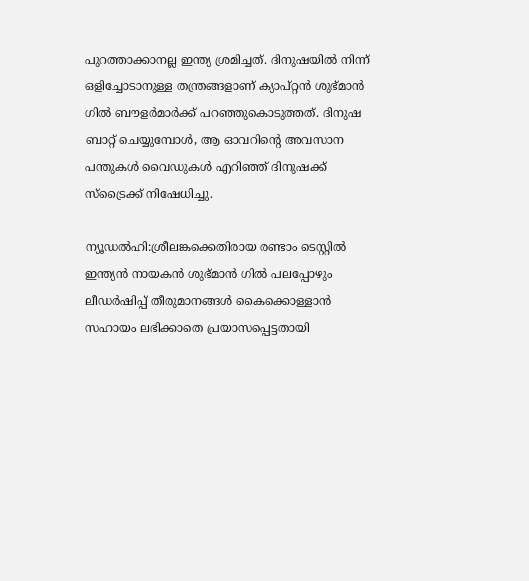പുറത്താക്കാനല്ല ഇന്ത്യ ശ്രമിച്ചത്‌. ദിനുഷയില്‍ നിന്ന്‌ ഒളിച്ചോടാനുള്ള തന്ത്രങ്ങളാണ്‌ ക്യാപ്‌റ്റന്‍ ശുഭ്‌മാന്‍ ഗില്‍ ബൗളര്‍മാര്‍ക്ക്‌ പറഞ്ഞുകൊടുത്തത്‌. ദിനുഷ ബാറ്റ്‌ ചെയ്യുമ്പോള്‍, ആ ഓവറിന്റെ അവസാന പന്തുകള്‍ വൈഡുകള്‍ എറിഞ്ഞ്‌ ദിനുഷക്ക്‌ സ്‌ട്രൈക്ക്‌ നിഷേധിച്ചു.

ന്യൂഡല്‍ഹി:ശ്രീലങ്കക്കെതിരായ രണ്ടാം ടെസ്റ്റില്‍ ഇന്ത്യന്‍ നായകന്‍ ശുഭ്‌മാന്‍ ഗില്‍ പലപ്പോഴും ലീഡര്‍ഷിപ്പ്‌ തീരുമാനങ്ങള്‍ കൈക്കൊള്ളാന്‍ സഹായം ലഭിക്കാതെ പ്രയാസപ്പെട്ടതായി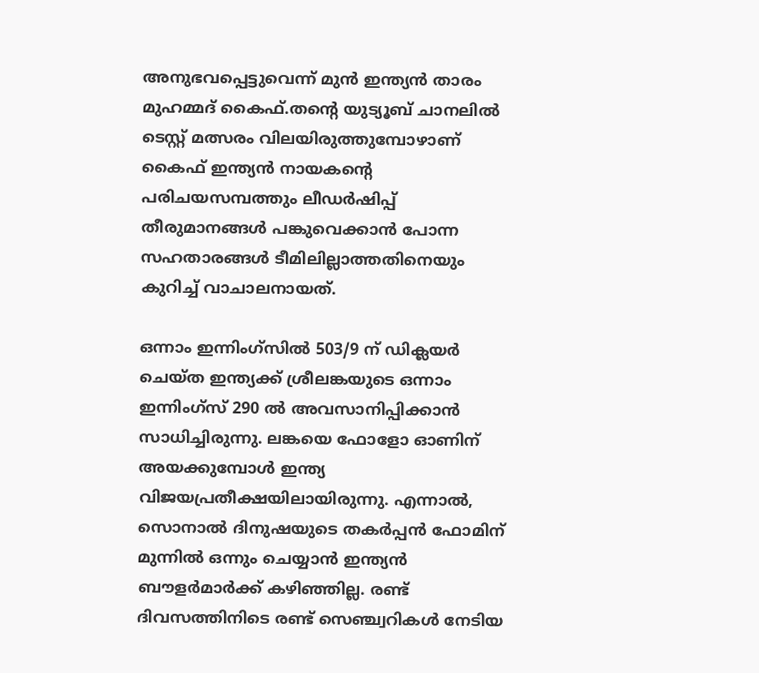അനുഭവപ്പെട്ടുവെന്ന്‌ മുന്‍ ഇന്ത്യന്‍ താരം മുഹമ്മദ്‌ കൈഫ്‌.തന്റെ യുട്യൂബ്‌ ചാനലില്‍ ടെസ്റ്റ്‌ മത്സരം വിലയിരുത്തുമ്പോഴാണ്‌ കൈഫ്‌ ഇന്ത്യന്‍ നായകന്റെ പരിചയസമ്പത്തും ലീഡര്‍ഷിപ്പ്‌ തീരുമാനങ്ങള്‍ പങ്കുവെക്കാന്‍ പോന്ന സഹതാരങ്ങള്‍ ടീമിലില്ലാത്തതിനെയും കുറിച്ച്‌ വാചാലനായത്‌.

ഒന്നാം ഇന്നിംഗ്‌സില്‍ 503/9 ന്‌ ഡിക്ലയര്‍ ചെയ്‌ത ഇന്ത്യക്ക്‌ ശ്രീലങ്കയുടെ ഒന്നാം ഇന്നിംഗ്‌സ്‌ 290 ല്‍ അവസാനിപ്പിക്കാന്‍ സാധിച്ചിരുന്നു. ലങ്കയെ ഫോളോ ഓണിന്‌ അയക്കുമ്പോള്‍ ഇന്ത്യ വിജയപ്രതീക്ഷയിലായിരുന്നു. എന്നാല്‍, സൊനാല്‍ ദിനുഷയുടെ തകര്‍പ്പന്‍ ഫോമിന്‌ മുന്നില്‍ ഒന്നും ചെയ്യാന്‍ ഇന്ത്യന്‍ ബൗളര്‍മാര്‍ക്ക്‌ കഴിഞ്ഞില്ല. രണ്ട്‌ ദിവസത്തിനിടെ രണ്ട്‌ സെഞ്ച്വറികള്‍ നേടിയ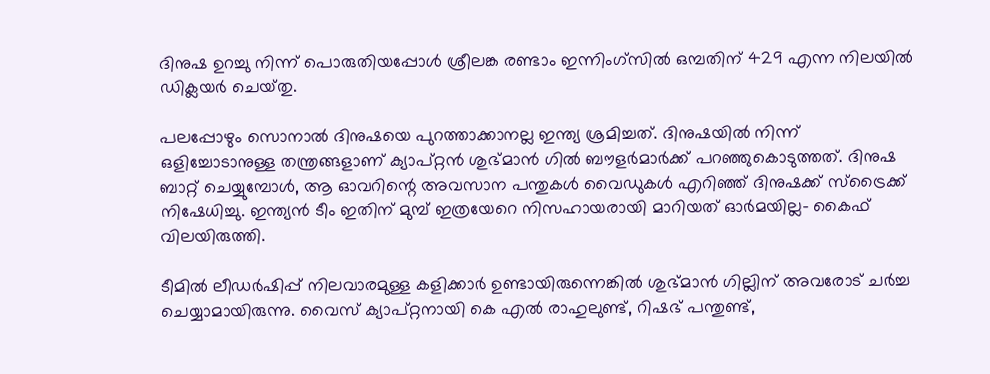ദിനുഷ ഉറച്ചു നിന്ന്‌ പൊരുതിയപ്പോള്‍ ശ്രീലങ്ക രണ്ടാം ഇന്നിംഗ്‌സില്‍ ഒമ്പതിന്‌ 429 എന്ന നിലയില്‍ ഡിക്ലയര്‍ ചെയ്‌തു.

പലപ്പോഴും സൊനാല്‍ ദിനുഷയെ പുറത്താക്കാനല്ല ഇന്ത്യ ശ്രമിച്ചത്‌. ദിനുഷയില്‍ നിന്ന്‌ ഒളിച്ചോടാനുള്ള തന്ത്രങ്ങളാണ്‌ ക്യാപ്‌റ്റന്‍ ശുഭ്‌മാന്‍ ഗില്‍ ബൗളര്‍മാര്‍ക്ക്‌ പറഞ്ഞുകൊടുത്തത്‌. ദിനുഷ ബാറ്റ്‌ ചെയ്യുമ്പോള്‍, ആ ഓവറിന്റെ അവസാന പന്തുകള്‍ വൈഡുകള്‍ എറിഞ്ഞ്‌ ദിനുഷക്ക്‌ സ്‌ട്രൈക്ക്‌ നിഷേധിച്ചു. ഇന്ത്യന്‍ ടീം ഇതിന്‌ മുമ്പ്‌ ഇത്രയേറെ നിസഹായരായി മാറിയത്‌ ഓര്‍മയില്ല- കൈഫ്‌ വിലയിരുത്തി.

ടീമില്‍ ലീഡര്‍ഷിപ്പ്‌ നിലവാരമുള്ള കളിക്കാര്‍ ഉണ്ടായിരുന്നെങ്കില്‍ ശുഭ്‌മാന്‍ ഗില്ലിന്‌ അവരോട്‌ ചര്‍ച്ച ചെയ്യാമായിരുന്നു. വൈസ്‌ ക്യാപ്‌റ്റനായി കെ എല്‍ രാഹുലുണ്ട്‌, റിഷഭ്‌ പന്തുണ്ട്‌,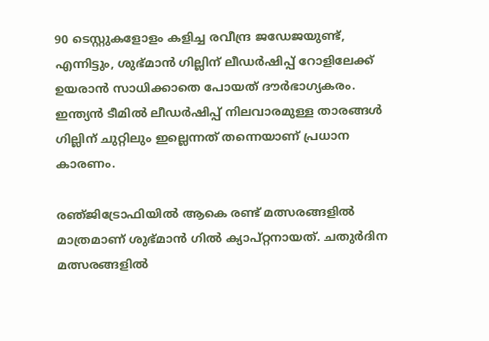90 ടെസ്റ്റുകളോളം കളിച്ച രവീന്ദ്ര ജഡേജയുണ്ട്‌, എന്നിട്ടും, ശുഭ്‌മാന്‍ ഗില്ലിന്‌ ലീഡര്‍ഷിപ്പ്‌ റോളിലേക്ക്‌ ഉയരാന്‍ സാധിക്കാതെ പോയത്‌ ദൗര്‍ഭാഗ്യകരം. ഇന്ത്യന്‍ ടീമില്‍ ലീഡര്‍ഷിപ്പ്‌ നിലവാരമുള്ള താരങ്ങള്‍ ഗില്ലിന്‌ ചുറ്റിലും ഇല്ലെന്നത്‌ തന്നെയാണ്‌ പ്രധാന കാരണം.

രഞ്‌ജിട്രോഫിയില്‍ ആകെ രണ്ട്‌ മത്സരങ്ങളില്‍ മാത്രമാണ്‌ ശുഭ്‌മാന്‍ ഗില്‍ ക്യാപ്‌റ്റനായത്‌. ചതുര്‍ദിന മത്സരങ്ങളില്‍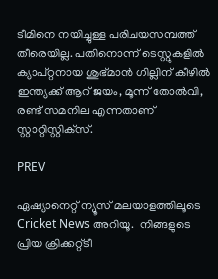ടീമിനെ നയിച്ചുള്ള പരിചയസമ്പത്ത്‌ തീരെയില്ല. പതിനൊന്ന്‌ ടെസ്റ്റുകളില്‍ ക്യാപ്‌റ്റനായ ശുഭ്‌മാന്‍ ഗില്ലിന്‌ കീഴില്‍ ഇന്ത്യക്ക്‌ ആറ്‌ ജയം, മൂന്ന്‌ തോല്‍വി, രണ്ട്‌ സമനില എന്നതാണ്‌ സ്റ്റാറ്റിസ്റ്റിക്‌സ്‌.

PREV

ഏഷ്യാനെറ്റ് ന്യൂസ് മലയാളത്തിലൂടെ  Cricket News അറിയൂ.  നിങ്ങളുടെ പ്രിയ ക്രിക്കറ്റ്ടീ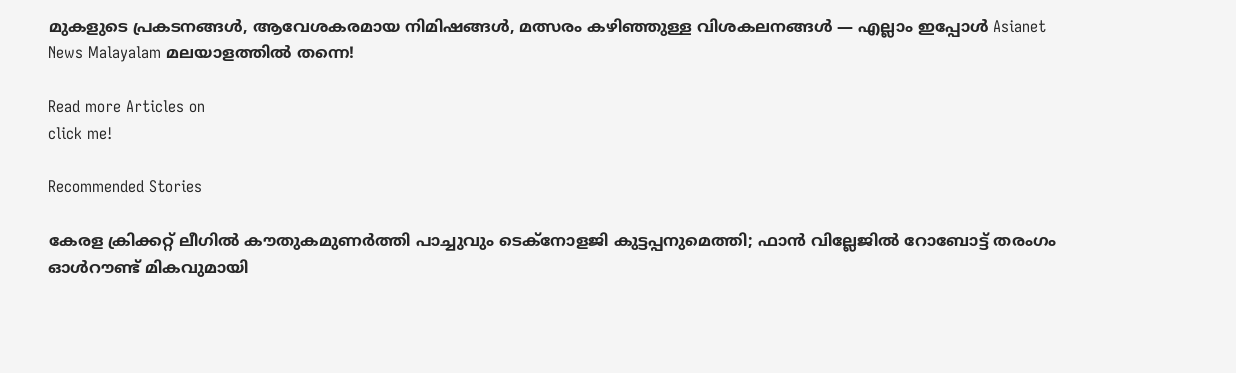മുകളുടെ പ്രകടനങ്ങൾ, ആവേശകരമായ നിമിഷങ്ങൾ, മത്സരം കഴിഞ്ഞുള്ള വിശകലനങ്ങൾ — എല്ലാം ഇപ്പോൾ Asianet News Malayalam മലയാളത്തിൽ തന്നെ!

Read more Articles on
click me!

Recommended Stories

കേരള ക്രിക്കറ്റ് ലീഗില്‍ കൗതുകമുണര്‍ത്തി പാച്ചുവും ടെക്‌നോളജി കുട്ടപ്പനുമെത്തി; ഫാന്‍ വില്ലേജില്‍ റോബോട്ട് തരംഗം
ഓള്‍റൗണ്ട് മികവുമായി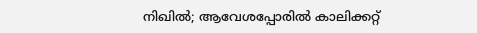നിഖില്‍; ആവേശപ്പോരില്‍ കാലിക്കറ്റ്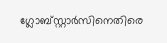ഗ്ലോബ്‌സ്റ്റാര്‍സിനെതിരെ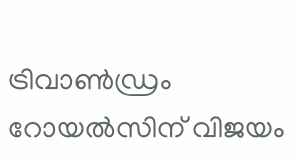ട്രിവാണ്‍ഡ്രം റോയല്‍സിന് വിജയം